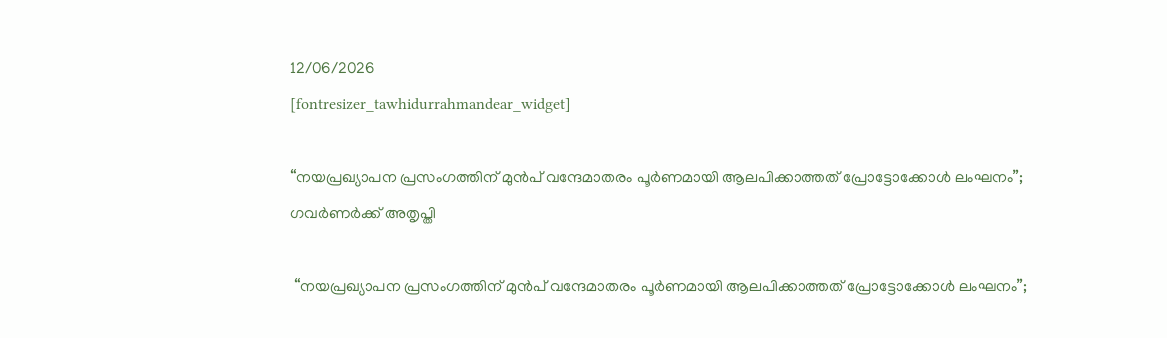12/06/2026
[fontresizer_tawhidurrahmandear_widget]

“നയപ്രഖ്യാപന പ്രസംഗത്തിന് മുൻപ് വന്ദേമാതരം പൂര്‍ണമായി ആലപിക്കാത്തത് പ്രോട്ടോക്കോള്‍ ലംഘനം”; ഗവർണർക്ക് അതൃപ്തി

 “നയപ്രഖ്യാപന പ്രസംഗത്തിന് മുൻപ് വന്ദേമാതരം പൂര്‍ണമായി ആലപിക്കാത്തത് പ്രോട്ടോക്കോള്‍ ലംഘനം”;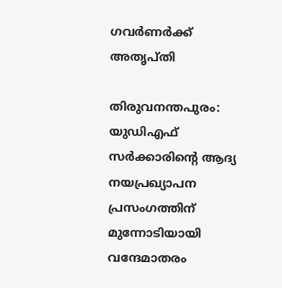ഗവർണർക്ക് അതൃപ്തി

തിരുവനന്തപുരം: യുഡിഎഫ് സർക്കാരിന്റെ ആദ്യ നയപ്രഖ്യാപന പ്രസംഗത്തിന് മുന്നോടിയായി വന്ദേമാതരം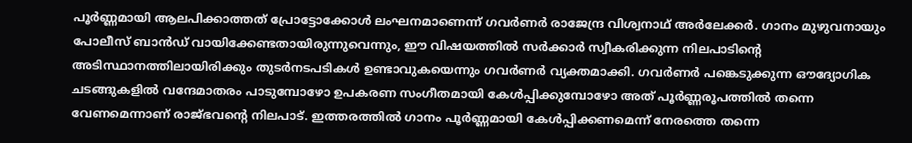പൂർണ്ണമായി ആലപിക്കാത്തത് പ്രോട്ടോക്കോൾ ലംഘനമാണെന്ന് ഗവർണർ രാജേന്ദ്ര വിശ്വനാഥ് അർലേക്കർ. ഗാനം മുഴുവനായും പോലീസ് ബാൻഡ് വായിക്കേണ്ടതായിരുന്നുവെന്നും, ഈ വിഷയത്തിൽ സർക്കാർ സ്വീകരിക്കുന്ന നിലപാടിന്റെ അടിസ്ഥാനത്തിലായിരിക്കും തുടർനടപടികൾ ഉണ്ടാവുകയെന്നും ഗവർണർ വ്യക്തമാക്കി. ഗവർണർ പങ്കെടുക്കുന്ന ഔദ്യോഗിക ചടങ്ങുകളിൽ വന്ദേമാതരം പാടുമ്പോഴോ ഉപകരണ സംഗീതമായി കേൾപ്പിക്കുമ്പോഴോ അത് പൂർണ്ണരൂപത്തിൽ തന്നെ വേണമെന്നാണ് രാജ്ഭവന്റെ നിലപാട്. ഇത്തരത്തിൽ ഗാനം പൂർണ്ണമായി കേൾപ്പിക്കണമെന്ന് നേരത്തെ തന്നെ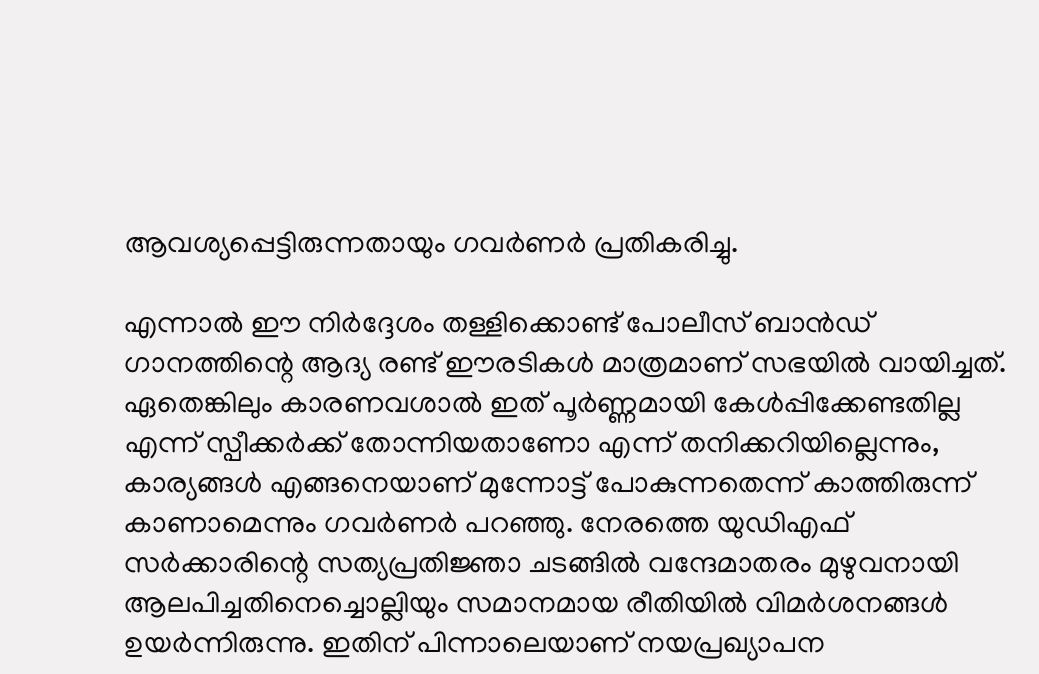ആവശ്യപ്പെട്ടിരുന്നതായും ഗവർണർ പ്രതികരിച്ചു.

എന്നാൽ ഈ നിർദ്ദേശം തള്ളിക്കൊണ്ട് പോലീസ് ബാൻഡ് ഗാനത്തിന്റെ ആദ്യ രണ്ട് ഈരടികൾ മാത്രമാണ് സഭയിൽ വായിച്ചത്. ഏതെങ്കിലും കാരണവശാൽ ഇത് പൂർണ്ണമായി കേൾപ്പിക്കേണ്ടതില്ല എന്ന് സ്പീക്കർക്ക് തോന്നിയതാണോ എന്ന് തനിക്കറിയില്ലെന്നും, കാര്യങ്ങൾ എങ്ങനെയാണ് മുന്നോട്ട് പോകുന്നതെന്ന് കാത്തിരുന്ന് കാണാമെന്നും ഗവർണർ പറഞ്ഞു. നേരത്തെ യുഡിഎഫ് സർക്കാരിന്റെ സത്യപ്രതിജ്ഞാ ചടങ്ങിൽ വന്ദേമാതരം മുഴുവനായി ആലപിച്ചതിനെച്ചൊല്ലിയും സമാനമായ രീതിയിൽ വിമർശനങ്ങൾ ഉയർന്നിരുന്നു. ഇതിന് പിന്നാലെയാണ് നയപ്രഖ്യാപന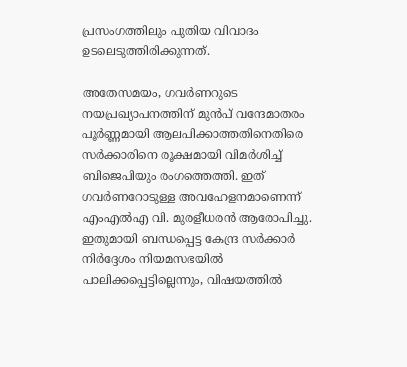പ്രസംഗത്തിലും പുതിയ വിവാദം ഉടലെടുത്തിരിക്കുന്നത്.

അതേസമയം, ഗവർണറുടെ നയപ്രഖ്യാപനത്തിന് മുൻപ് വന്ദേമാതരം പൂർണ്ണമായി ആലപിക്കാത്തതിനെതിരെ സർക്കാരിനെ രൂക്ഷമായി വിമർശിച്ച് ബിജെപിയും രംഗത്തെത്തി. ഇത് ഗവർണറോടുള്ള അവഹേളനമാണെന്ന് എംഎൽഎ വി. മുരളീധരൻ ആരോപിച്ചു. ഇതുമായി ബന്ധപ്പെട്ട കേന്ദ്ര സർക്കാർ നിർദ്ദേശം നിയമസഭയിൽ പാലിക്കപ്പെട്ടില്ലെന്നും, വിഷയത്തിൽ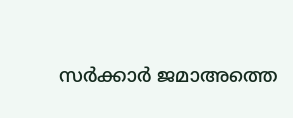സർക്കാർ ജമാഅത്തെ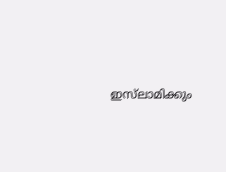ഇസ്‌ലാമിക്കും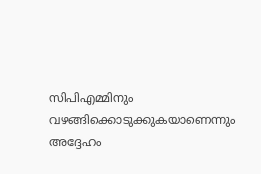സിപിഎമ്മിനും വഴങ്ങിക്കൊടുക്കുകയാണെന്നും അദ്ദേഹം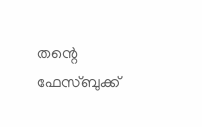തന്റെ ഫേസ്ബുക്ക്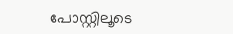പോസ്റ്റിലൂടെ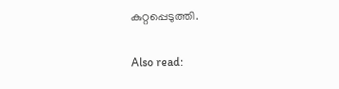കുറ്റപ്പെടുത്തി.

Also read: